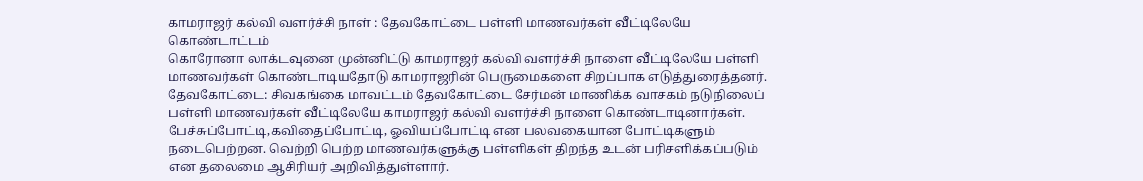காமராஜர் கல்வி வளர்ச்சி நாள் : தேவகோட்டை பள்ளி மாணவர்கள் வீட்டிலேயே கொண்டாட்டம்
கொரோனா லாக்டவுனை முன்னிட்டு காமராஜர் கல்வி வளர்ச்சி நாளை வீட்டிலேயே பள்ளி மாணவர்கள் கொண்டாடியதோடு காமராஜரின் பெருமைகளை சிறப்பாக எடுத்துரைத்தனர்.
தேவகோட்டை: சிவகங்கை மாவட்டம் தேவகோட்டை சேர்மன் மாணிக்க வாசகம் நடுநிலைப் பள்ளி மாணவர்கள் வீட்டிலேயே காமராஜர் கல்வி வளர்ச்சி நாளை கொண்டாடினார்கள். பேச்சுப்போட்டி,கவிதைப்போட்டி, ஓவியப்போட்டி என பலவகையான போட்டிகளும் நடைபெற்றன. வெற்றி பெற்ற மாணவர்களுக்கு பள்ளிகள் திறந்த உடன் பரிசளிக்கப்படும் என தலைமை ஆசிரியர் அறிவித்துள்ளார்.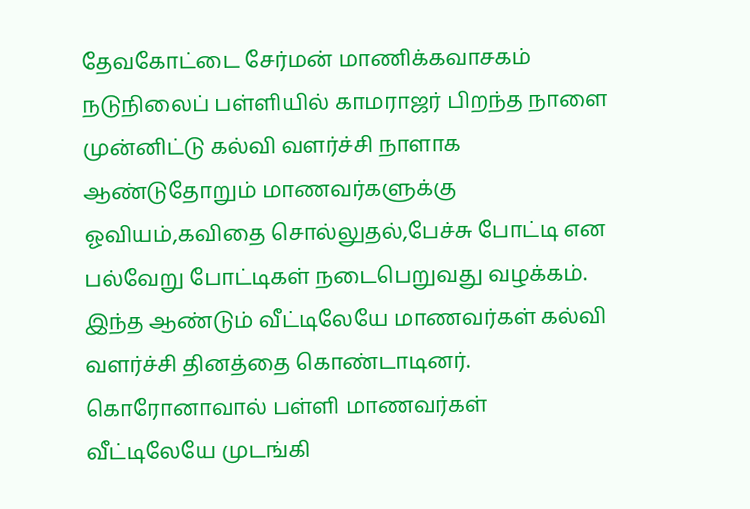தேவகோட்டை சேர்மன் மாணிக்கவாசகம் நடுநிலைப் பள்ளியில் காமராஜர் பிறந்த நாளை முன்னிட்டு கல்வி வளர்ச்சி நாளாக ஆண்டுதோறும் மாணவர்களுக்கு ஓவியம்,கவிதை சொல்லுதல்,பேச்சு போட்டி என பல்வேறு போட்டிகள் நடைபெறுவது வழக்கம். இந்த ஆண்டும் வீட்டிலேயே மாணவர்கள் கல்வி வளர்ச்சி தினத்தை கொண்டாடினர்.
கொரோனாவால் பள்ளி மாணவர்கள் வீட்டிலேயே முடங்கி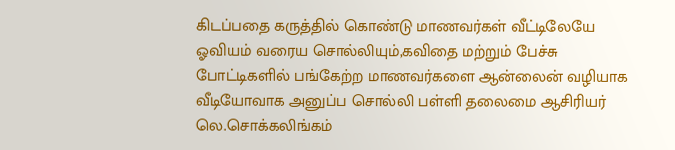கிடப்பதை கருத்தில் கொண்டு மாணவர்கள் வீட்டிலேயே ஓவியம் வரைய சொல்லியும்,கவிதை மற்றும் பேச்சு போட்டிகளில் பங்கேற்ற மாணவர்களை ஆன்லைன் வழியாக வீடியோவாக அனுப்ப சொல்லி பள்ளி தலைமை ஆசிரியர் லெ.சொக்கலிங்கம்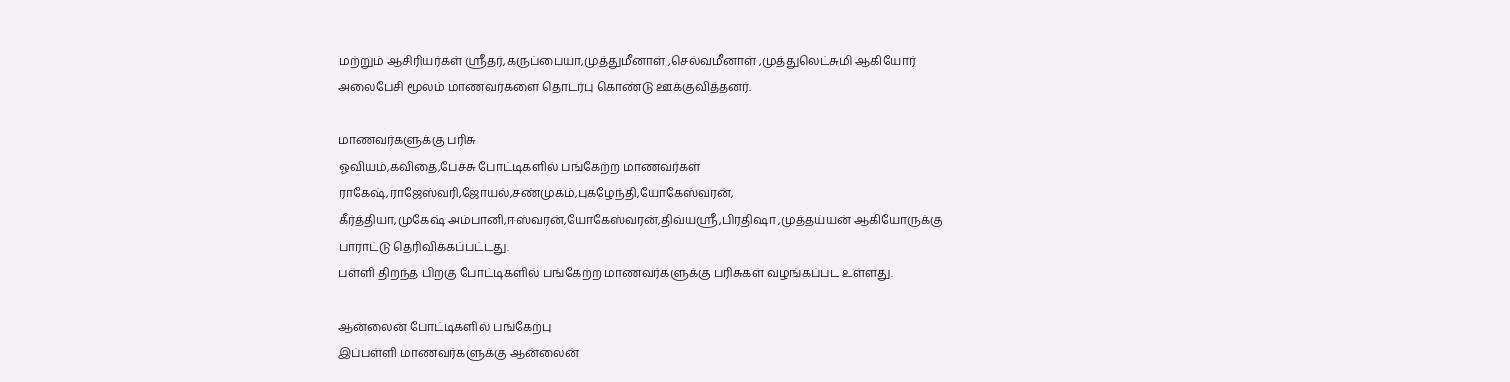மற்றும் ஆசிரியர்கள் ஸ்ரீதர்,கருப்பையா,முத்துமீனாள் ,செல்வமீனாள் ,முத்துலெட்சுமி ஆகியோர் அலைபேசி மூலம் மாணவர்களை தொடர்பு கொண்டு ஊக்குவித்தனர்.

மாணவர்களுக்கு பரிசு
ஓவியம்,கவிதை,பேச்சு போட்டிகளில் பங்கேற்ற மாணவர்கள் ராகேஷ்,ராஜேஸ்வரி,ஜோயல்,சண்முகம்,புகழேந்தி,யோகேஸ்வரன்,
கீர்த்தியா,முகேஷ் அம்பானி,ஈஸ்வரன்,யோகேஸ்வரன்,திவ்யஸ்ரீ,பிரதிஷா ,முத்தய்யன் ஆகியோருக்கு பாராட்டு தெரிவிக்கப்பட்டது.
பள்ளி திறந்த பிறகு போட்டிகளில் பங்கேற்ற மாணவர்களுக்கு பரிசுகள் வழங்கப்பட உள்ளது.

ஆன்லைன் போட்டிகளில் பங்கேற்பு
இப்பள்ளி மாணவர்களுக்கு ஆன்லைன்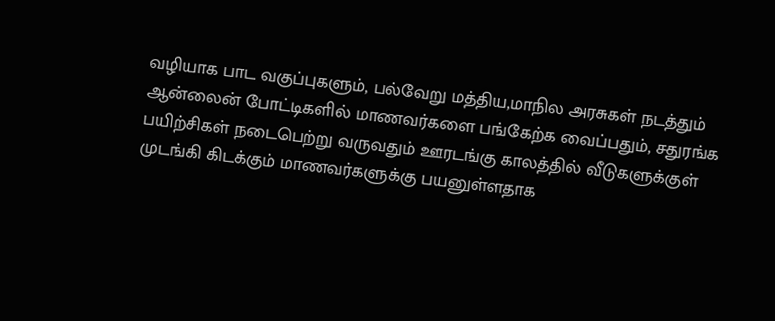வழியாக பாட வகுப்புகளும், பல்வேறு மத்திய,மாநில அரசுகள் நடத்தும் ஆன்லைன் போட்டிகளில் மாணவர்களை பங்கேற்க வைப்பதும், சதுரங்க பயிற்சிகள் நடைபெற்று வருவதும் ஊரடங்கு காலத்தில் வீடுகளுக்குள் முடங்கி கிடக்கும் மாணவர்களுக்கு பயனுள்ளதாக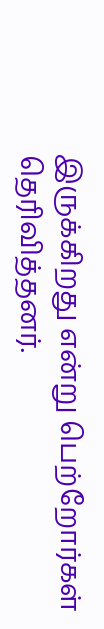இருக்கிறது என்று பெற்றோர்கள் தெரிவித்தனர்.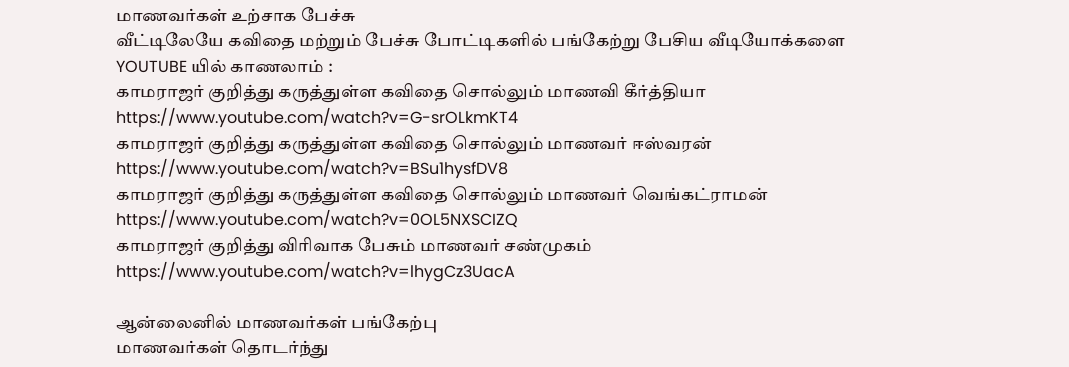மாணவர்கள் உற்சாக பேச்சு
வீட்டிலேயே கவிதை மற்றும் பேச்சு போட்டிகளில் பங்கேற்று பேசிய வீடியோக்களை YOUTUBE யில் காணலாம் :
காமராஜர் குறித்து கருத்துள்ள கவிதை சொல்லும் மாணவி கீர்த்தியா
https://www.youtube.com/watch?v=G-srOLkmKT4
காமராஜர் குறித்து கருத்துள்ள கவிதை சொல்லும் மாணவர் ஈஸ்வரன்
https://www.youtube.com/watch?v=BSu1hysfDV8
காமராஜர் குறித்து கருத்துள்ள கவிதை சொல்லும் மாணவர் வெங்கட்ராமன்
https://www.youtube.com/watch?v=0OL5NXSCIZQ
காமராஜர் குறித்து விரிவாக பேசும் மாணவர் சண்முகம்
https://www.youtube.com/watch?v=lhygCz3UacA

ஆன்லைனில் மாணவர்கள் பங்கேற்பு
மாணவர்கள் தொடர்ந்து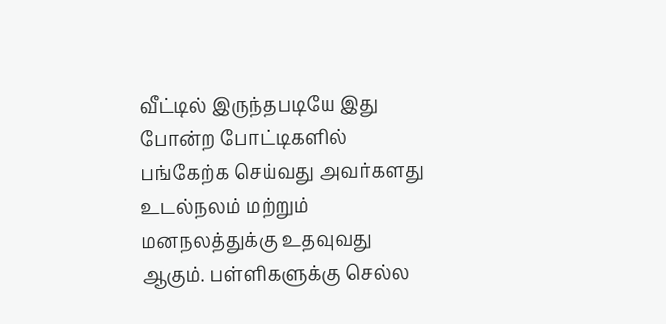வீட்டில் இருந்தபடியே இது போன்ற போட்டிகளில் பங்கேற்க செய்வது அவர்களது உடல்நலம் மற்றும் மனநலத்துக்கு உதவுவது ஆகும். பள்ளிகளுக்கு செல்ல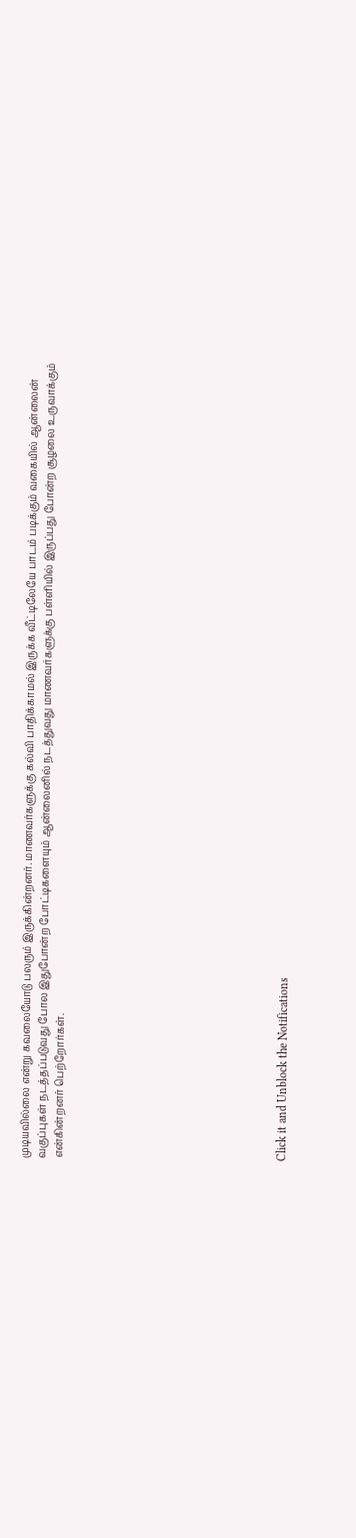முடியவில்லை என்று கவலையோடு பலரும் இருக்கின்றனர். மாணவர்களுக்கு கல்வி பாதிக்காமல் இருக்க வீட்டிலேயே பாடம் படிக்கும் வகையில் ஆன்லைன் வகுப்புகள் நடத்தப்படுவது போல இதுபோன்ற போட்டிகளையும் ஆன்லைனில் நடத்துவது மாணவர்களுக்கு பள்ளியில் இருப்பது போன்ற சூழலை உருவாக்கும் என்கின்றனர் பெற்றோர்கள்.












Click it and Unblock the Notifications